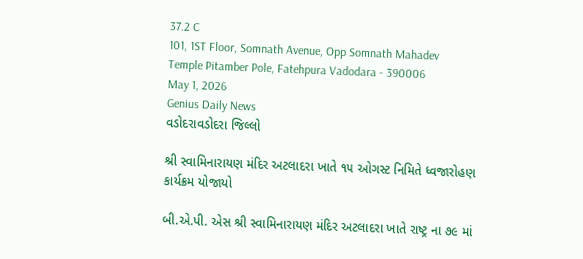37.2 C
101, 1ST Floor, Somnath Avenue, Opp Somnath Mahadev Temple Pitamber Pole, Fatehpura Vadodara - 390006
May 1, 2026
Genius Daily News
વડોદરાવડોદરા જિલ્લો

શ્રી સ્વામિનારાયણ મંદિર અટલાદરા ખાતે ૧૫ ઓગસ્ટ નિમિતે ધ્વજારોહણ કાર્યક્રમ યોજાયો

બી.એ.પી. એસ શ્રી સ્વામિનારાયણ મંદિર અટલાદરા ખાતે રાષ્ટ્ર ના ૭૯ માં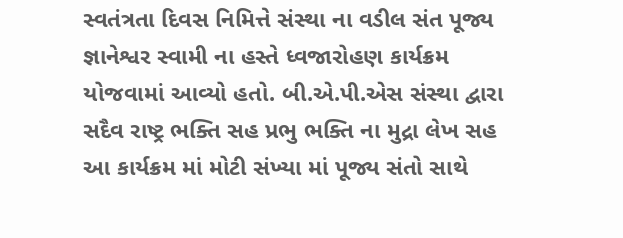સ્વતંત્રતા દિવસ નિમિત્તે સંસ્થા ના વડીલ સંત પૂજ્ય જ્ઞાનેશ્વર સ્વામી ના હસ્તે ધ્વજારોહણ કાર્યક્રમ યોજવામાં આવ્યો હતો. બી.એ.પી.એસ સંસ્થા દ્વારા સદૈવ રાષ્ટ્ર ભક્તિ સહ પ્રભુ ભક્તિ ના મુદ્રા લેખ સહ આ કાર્યક્રમ માં મોટી સંખ્યા માં પૂજ્ય સંતો સાથે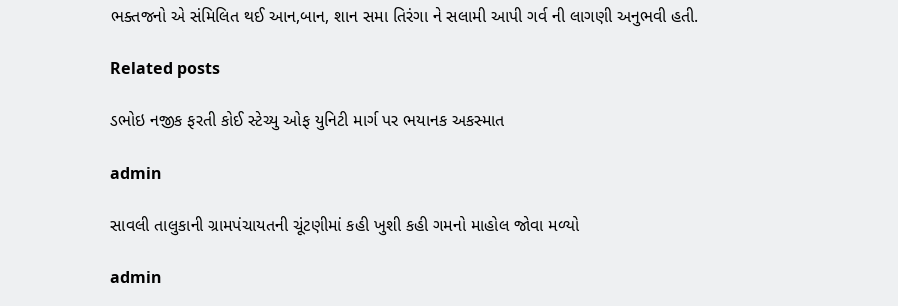ભક્તજનો એ સંમિલિત થઈ આન,બાન, શાન સમા તિરંગા ને સલામી આપી ગર્વ ની લાગણી અનુભવી હતી.

Related posts

ડભોઇ નજીક ફરતી કોઈ સ્ટેચ્યુ ઓફ યુનિટી માર્ગ પર ભયાનક અકસ્માત

admin

સાવલી તાલુકાની ગ્રામપંચાયતની ચૂંટણીમાં કહી ખુશી કહી ગમનો માહોલ જોવા મળ્યો

admin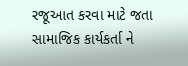રજૂઆત કરવા માટે જતા સામાજિક કાર્યકર્તા ને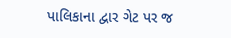પાલિકાના દ્વાર ગેટ પર જ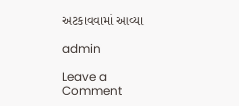અટકાવવામાં આવ્યા

admin

Leave a Comment